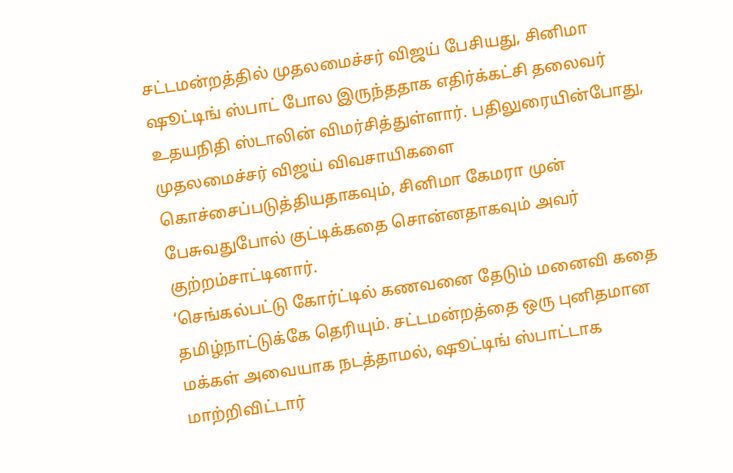சட்டமன்றத்தில் முதலமைச்சர் விஜய் பேசியது, சினிமா ஷூட்டிங் ஸ்பாட் போல இருந்ததாக எதிர்க்கட்சி தலைவர் உதயநிதி ஸ்டாலின் விமர்சித்துள்ளார். பதிலுரையின்போது, முதலமைச்சர் விஜய் விவசாயிகளை கொச்சைப்படுத்தியதாகவும், சினிமா கேமரா முன் பேசுவதுபோல் குட்டிக்கதை சொன்னதாகவும் அவர் குற்றம்சாட்டினார்.
‘செங்கல்பட்டு கோர்ட்டில் கணவனை தேடும் மனைவி கதை தமிழ்நாட்டுக்கே தெரியும். சட்டமன்றத்தை ஒரு புனிதமான மக்கள் அவையாக நடத்தாமல், ஷூட்டிங் ஸ்பாட்டாக மாற்றிவிட்டார்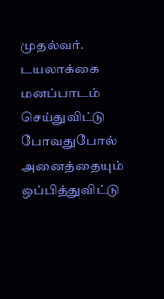முதல்வர். டயலாக்கை மனப்பாடம் செய்துவிட்டு போவதுபோல் அனைத்தையும் ஒப்பித்துவிட்டு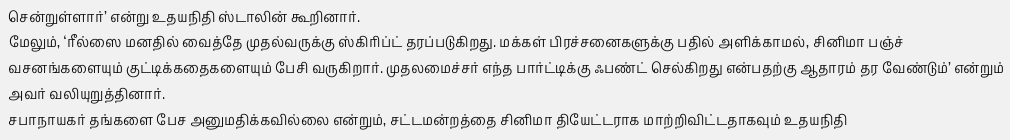சென்றுள்ளார்’ என்று உதயநிதி ஸ்டாலின் கூறினார்.
மேலும், ‘ரீல்ஸை மனதில் வைத்தே முதல்வருக்கு ஸ்கிரிப்ட் தரப்படுகிறது. மக்கள் பிரச்சனைகளுக்கு பதில் அளிக்காமல், சினிமா பஞ்ச் வசனங்களையும் குட்டிக்கதைகளையும் பேசி வருகிறார். முதலமைச்சர் எந்த பார்ட்டிக்கு ஃபண்ட் செல்கிறது என்பதற்கு ஆதாரம் தர வேண்டும்’ என்றும் அவர் வலியுறுத்தினார்.
சபாநாயகர் தங்களை பேச அனுமதிக்கவில்லை என்றும், சட்டமன்றத்தை சினிமா தியேட்டராக மாற்றிவிட்டதாகவும் உதயநிதி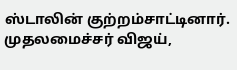ஸ்டாலின் குற்றம்சாட்டினார். முதலமைச்சர் விஜய்,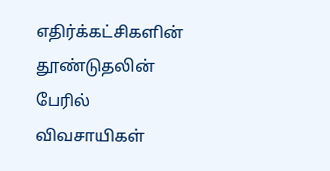எதிர்க்கட்சிகளின் தூண்டுதலின் பேரில் விவசாயிகள்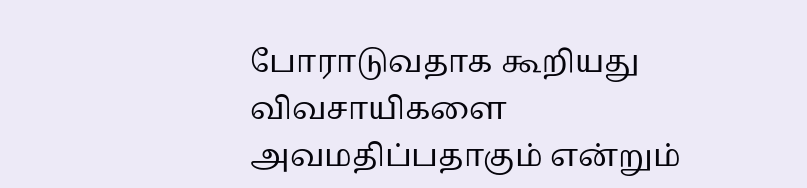போராடுவதாக கூறியது விவசாயிகளை அவமதிப்பதாகும் என்றும்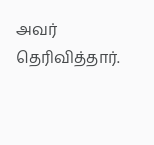அவர் தெரிவித்தார்.